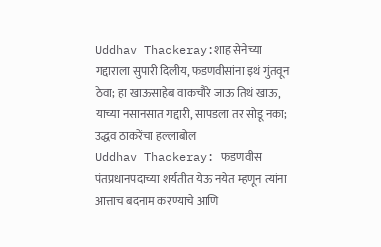Uddhav Thackeray:शाह सेनेच्या गद्दाराला सुपारी दिलीय, फडणवीसांना इथं गुंतवून ठेवा; हा खाऊसाहेब वाकचौरे जाऊ तिथं खाऊ, याच्या नसानसात गद्दारी, सापडला तर सोडू नका; उद्धव ठाकरेंचा हल्लाबोल
Uddhav Thackeray: फडणवीस पंतप्रधानपदाच्या शर्यतीत येऊ नयेत म्हणून त्यांना आत्ताच बदनाम करण्याचे आणि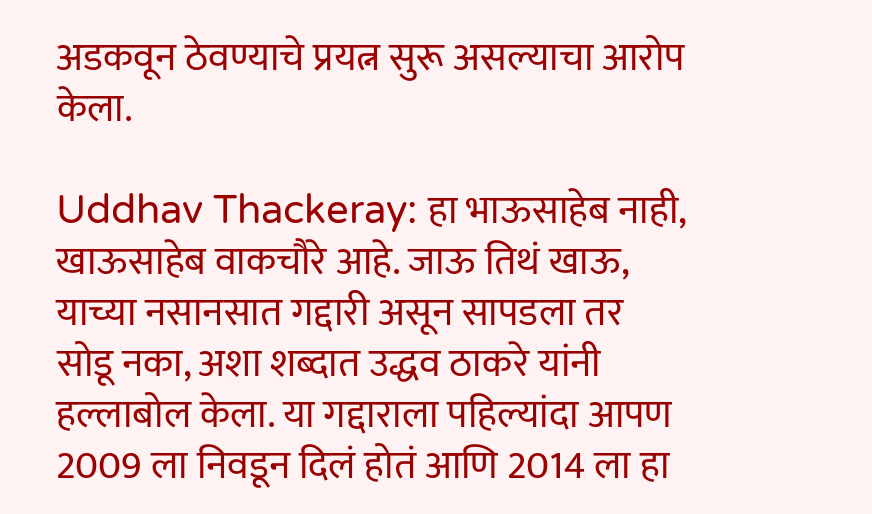अडकवून ठेवण्याचे प्रयत्न सुरू असल्याचा आरोप केला.

Uddhav Thackeray: हा भाऊसाहेब नाही, खाऊसाहेब वाकचौरे आहे. जाऊ तिथं खाऊ, याच्या नसानसात गद्दारी असून सापडला तर सोडू नका, अशा शब्दात उद्धव ठाकरे यांनी हल्लाबोल केला. या गद्दाराला पहिल्यांदा आपण 2009 ला निवडून दिलं होतं आणि 2014 ला हा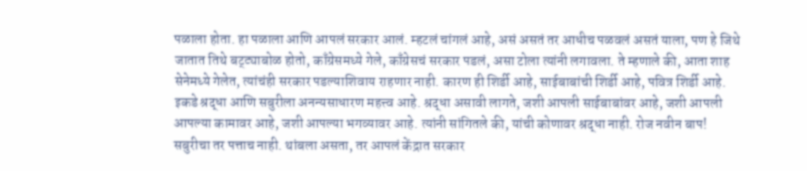पळाला होता. हा पळाला आणि आपलं सरकार आलं. म्हटलं चांगलं आहे, असं असतं तर आधीच पळवलं असतं याला, पण हे जिथे जातात तिथे बट्ट्याबोळ होतो, काँग्रेसमध्ये गेले, काँग्रेसचं सरकार पडलं, असा टोला त्यांनी लगावला. ते म्हणाले की, आता शाह सेनेमध्ये गेलेत, त्यांचंही सरकार पडल्याशिवाय राहणार नाही. कारण ही शिर्डी आहे, साईबाबांची शिर्डी आहे, पवित्र शिर्डी आहे. इकडे श्रद्धा आणि सबुरीला अनन्यसाधारण महत्त्व आहे. श्रद्धा असावी लागते, जशी आपली साईबाबांवर आहे, जशी आपली आपल्या कामावर आहे, जशी आपल्या भगव्यावर आहे. त्यांनी सांगितले की, यांची कोणावर श्रद्धा नाही. रोज नवीन बाप! सबुरीचा तर पत्ताच नाही. थांबला असता, तर आपलं केंद्रात सरकार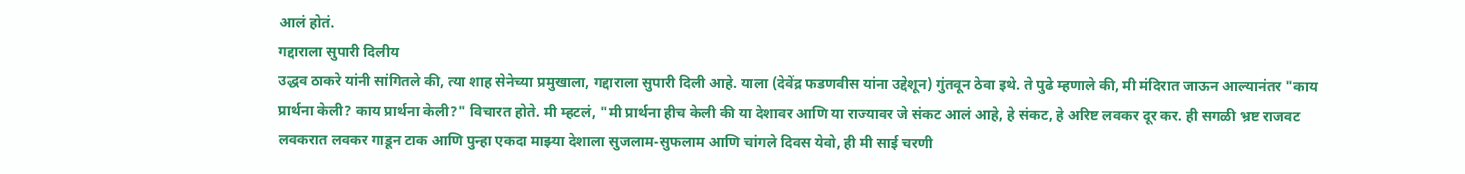आलं होतं.
गद्दाराला सुपारी दिलीय
उद्धव ठाकरे यांनी सांगितले की, त्या शाह सेनेच्या प्रमुखाला, गद्दाराला सुपारी दिली आहे. याला (देवेंद्र फडणवीस यांना उद्देशून) गुंतवून ठेवा इथे. ते पुढे म्हणाले की, मी मंदिरात जाऊन आल्यानंतर "काय प्रार्थना केली? काय प्रार्थना केली?" विचारत होते. मी म्हटलं, "मी प्रार्थना हीच केली की या देशावर आणि या राज्यावर जे संकट आलं आहे, हे संकट, हे अरिष्ट लवकर दूर कर. ही सगळी भ्रष्ट राजवट लवकरात लवकर गाडून टाक आणि पुन्हा एकदा माझ्या देशाला सुजलाम-सुफलाम आणि चांगले दिवस येवो, ही मी साई चरणी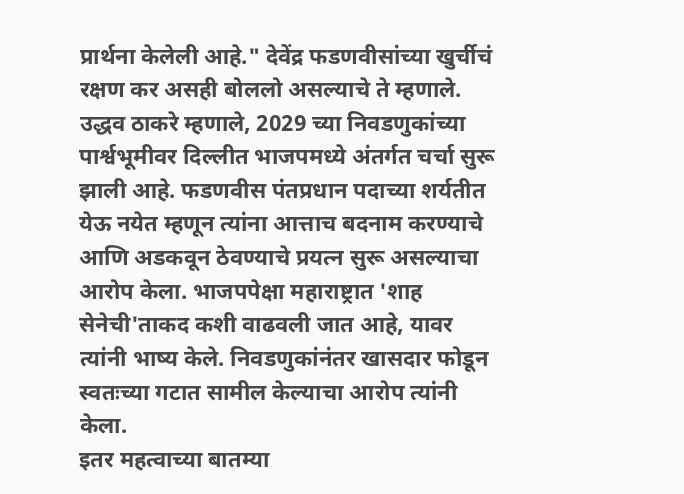प्रार्थना केलेली आहे." देवेंद्र फडणवीसांच्या खुर्चीचं रक्षण कर असही बोललो असल्याचे ते म्हणाले.
उद्धव ठाकरे म्हणाले, 2029 च्या निवडणुकांच्या पार्श्वभूमीवर दिल्लीत भाजपमध्ये अंतर्गत चर्चा सुरू झाली आहे. फडणवीस पंतप्रधान पदाच्या शर्यतीत येऊ नयेत म्हणून त्यांना आत्ताच बदनाम करण्याचे आणि अडकवून ठेवण्याचे प्रयत्न सुरू असल्याचा आरोप केला. भाजपपेक्षा महाराष्ट्रात 'शाह सेनेची'ताकद कशी वाढवली जात आहे, यावर त्यांनी भाष्य केले. निवडणुकांनंतर खासदार फोडून स्वतःच्या गटात सामील केल्याचा आरोप त्यांनी केला.
इतर महत्वाच्या बातम्या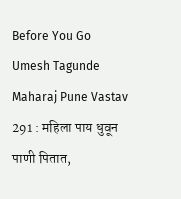Before You Go
Umesh Tagunde Maharaj Pune Vastav 291 : महिला पाय धुवून पाणी पितात,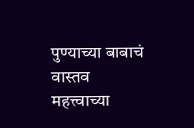पुण्याच्या बाबाचं वास्तव
महत्त्वाच्या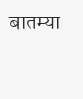बातम्या